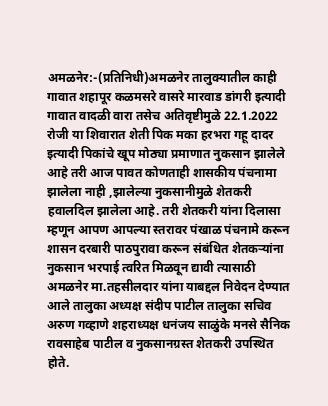अमळनेर:-(प्रतिनिधी)अमळनेर तालुक्यातील काही गावात शहापूर कळमसरे वासरे मारवाड डांगरी इत्यादी गावात वादळी वारा तसेच अतिवृष्टीमुळे 22.1.2022 रोजी या शिवारात शेती पिक मका हरभरा गहू दादर इत्यादी पिकांचे खूप मोठ्या प्रमाणात नुकसान झालेले आहे तरी आज पावत कोणताही शासकीय पंचनामा झालेला नाही ,झालेल्या नुकसानीमुळे शेतकरी हवालदिल झालेला आहे. तरी शेतकरी यांना दिलासा म्हणून आपण आपल्या स्तरावर पंखाळ पंचनामे करून शासन दरबारी पाठपुरावा करून संबंधित शेतकऱ्यांना नुकसान भरपाई त्वरित मिळवून द्यावी त्यासाठी अमळनेर मा.तहसीलदार यांना याबद्दल निवेदन देण्यात आले तालुका अध्यक्ष संदीप पाटील तालुका सचिव अरुण गव्हाणे शहराध्यक्ष धनंजय साळुंके मनसे सैनिक रावसाहेब पाटील व नुकसानग्रस्त शेतकरी उपस्थित होते.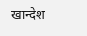खान्देश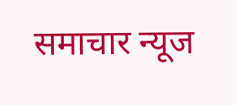समाचार न्यूज